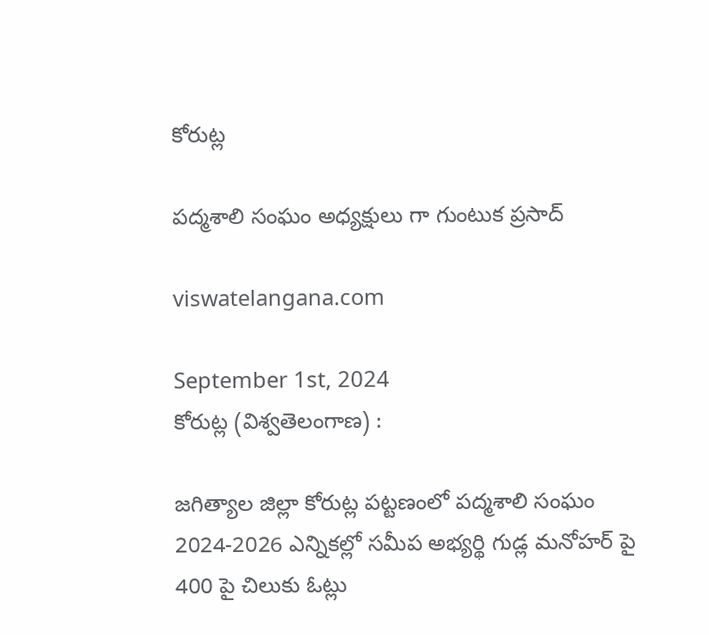కోరుట్ల

పద్మశాలి సంఘం అధ్యక్షులు గా గుంటుక ప్రసాద్

viswatelangana.com

September 1st, 2024
కోరుట్ల (విశ్వతెలంగాణ) :

జగిత్యాల జిల్లా కోరుట్ల పట్టణంలో పద్మశాలి సంఘం 2024-2026 ఎన్నికల్లో సమీప అభ్యర్థి గుడ్ల మనోహర్ పై 400 పై చిలుకు ఓట్లు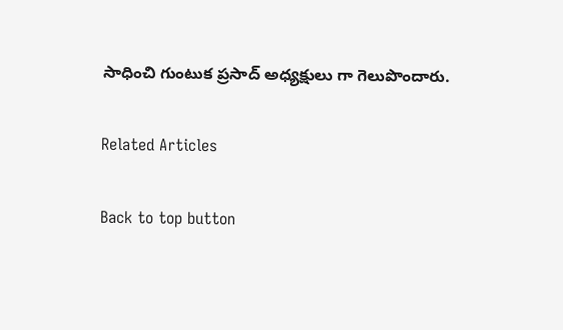సాధించి గుంటుక ప్రసాద్ అధ్యక్షులు గా గెలుపొందారు.

Related Articles

Back to top button